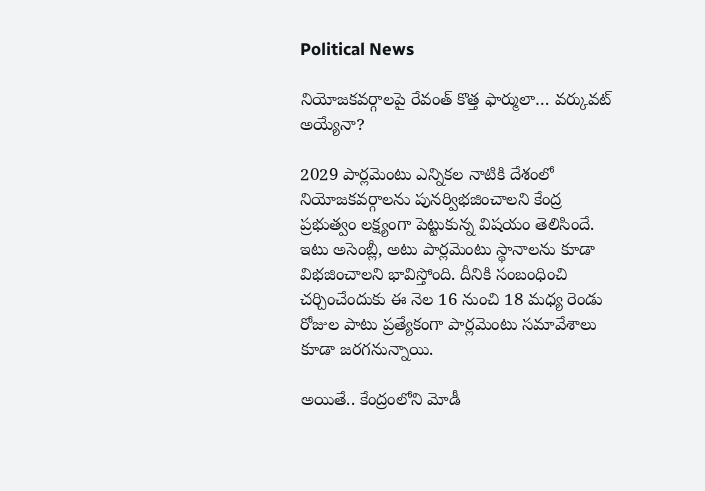Political News

నియోజ‌క‌వ‌ర్గాల‌పై రేవంత్ కొత్త ఫార్ములా… వ‌ర్కువ‌ట్ అయ్యేనా?

2029 పార్ల‌మెంటు ఎన్నిక‌ల నాటికి దేశంలో నియోజ‌క‌వ‌ర్గాల‌ను పున‌ర్విభ‌జించాల‌ని కేంద్ర ప్ర‌భుత్వం ల‌క్ష్యంగా పెట్టుకున్న విష‌యం తెలిసిందే. ఇటు అసెంబ్లీ, అటు పార్ల‌మెంటు స్థానాల‌ను కూడా విభ‌జించాల‌ని భావిస్తోంది. దీనికి సంబంధించి చ‌ర్చించేందుకు ఈ నెల 16 నుంచి 18 మ‌ధ్య రెండు రోజుల పాటు ప్ర‌త్యేకంగా పార్ల‌మెంటు స‌మావేశాలు కూడా జ‌ర‌గ‌నున్నాయి.

అయితే.. కేంద్రంలోని మోడీ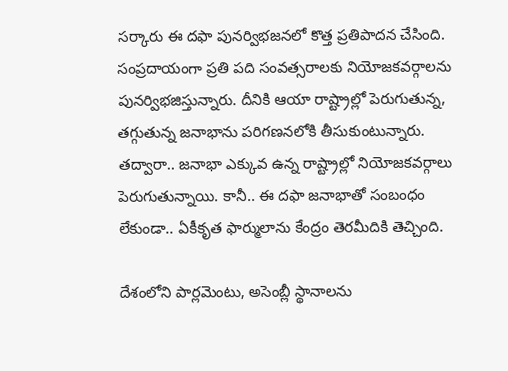స‌ర్కారు ఈ ద‌ఫా పున‌ర్విభ‌జ‌న‌లో కొత్త ప్ర‌తిపాద‌న చేసింది. సంప్ర‌దాయంగా ప్ర‌తి ప‌ది సంవ‌త్స‌రాల‌కు నియోజ‌క‌వ‌ర్గాల‌ను పున‌ర్విభ‌జిస్తున్నారు. దీనికి ఆయా రాష్ట్రాల్లో పెరుగుతున్న‌, త‌గ్గుతున్న జ‌నాభాను ప‌రిగ‌ణ‌న‌లోకి తీసుకుంటున్నారు. త‌ద్వారా.. జ‌నాభా ఎక్కువ ఉన్న రాష్ట్రాల్లో నియోజ‌క‌వర్గాలు పెరుగుతున్నాయి. కానీ.. ఈ ద‌ఫా జ‌నాభాతో సంబంధం లేకుండా.. ఏకీకృత ఫార్ములాను కేంద్రం తెర‌మీదికి తెచ్చింది.

దేశంలోని పార్ల‌మెంటు, అసెంబ్లీ స్థానాల‌ను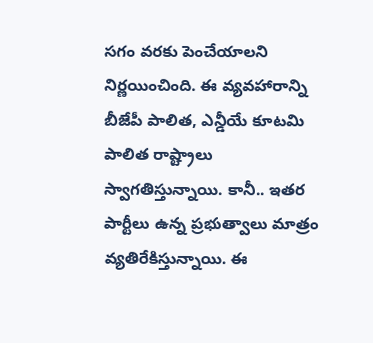స‌గం వ‌ర‌కు పెంచేయాల‌ని నిర్ణ‌యించింది. ఈ వ్య‌వ‌హారాన్ని బీజేపీ పాలిత‌, ఎన్డీయే కూట‌మి పాలిత రాష్ట్రాలు స్వాగ‌తిస్తున్నాయి. కానీ.. ఇత‌ర పార్టీలు ఉన్న ప్ర‌భుత్వాలు మాత్రం వ్య‌తిరేకిస్తున్నాయి. ఈ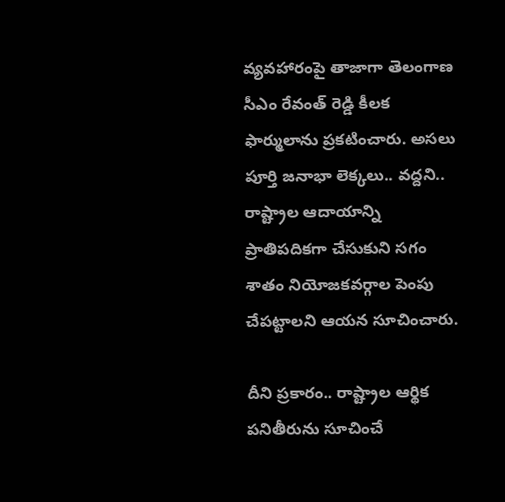వ్య‌వ‌హారంపై తాజాగా తెలంగాణ‌ సీఎం రేవంత్ రెడ్డి కీల‌క ఫార్ములాను ప్ర‌క‌టించారు. అస‌లు పూర్తి జ‌నాభా లెక్కలు.. వ‌ద్ద‌ని.. రాష్ట్రాల ఆదాయాన్ని ప్రాతిప‌దిక‌గా చేసుకుని సగం శాతం నియోజ‌క‌వ‌ర్గాల పెంపు చేప‌ట్టాల‌ని ఆయ‌న సూచించారు.

దీని ప్ర‌కారం.. రాష్ట్రాల ఆర్థిక పనితీరును సూచించే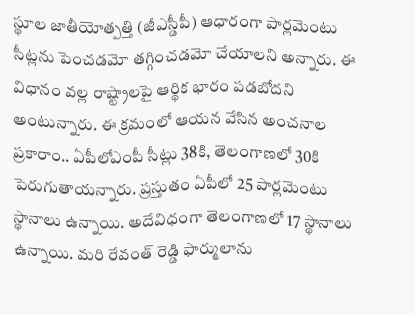స్థూల జాతీయోత్పత్తి (జీఎస్డీపీ) ఆధారంగా పార్ల‌మెంటు సీట్లను పెంచ‌డ‌మో త‌గ్గించ‌డ‌మో చేయాల‌ని అన్నారు. ఈ విధానం వ‌ల్ల రాష్ట్రాల‌పై ఆర్థిక భారం ప‌డ‌బోద‌ని అంటున్నారు. ఈ క్ర‌మంలో ఆయ‌న వేసిన అంచ‌నాల ప్ర‌కారాం.. ఏపీలోఎంపీ సీట్లు 38కి, తెలంగాణలో 30కి పెరుగుతాయ‌న్నారు. ప్ర‌స్తుతం ఏపీలో 25 పార్ల‌మెంటు స్థానాలు ఉన్నాయి. అదేవిధంగా తెలంగాణ‌లో 17 స్థానాలు ఉన్నాయి. మ‌రి రేవంత్ రెడ్డి ఫార్ములాను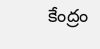కేంద్రం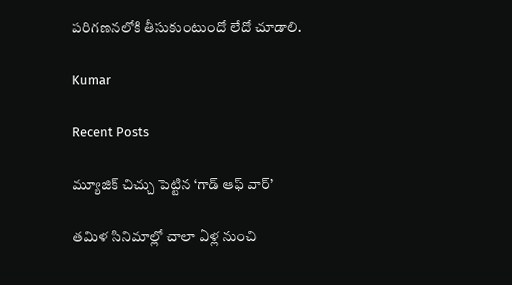ప‌రిగ‌ణ‌న‌లోకి తీసుకుంటుందో లేదో చూడాలి.

Kumar

Recent Posts

మ్యూజిక్ చిచ్చు పెట్టిన ‘గాడ్ ఆఫ్ వార్’

తమిళ సినిమాల్లో చాలా ఏళ్ల నుంచి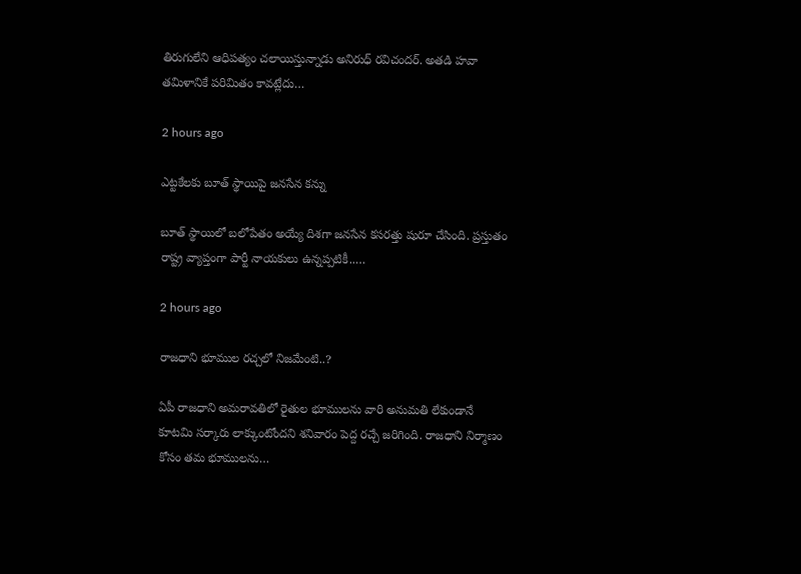తిరుగులేని ఆధిపత్యం చలాయిస్తున్నాడు అనిరుధ్ రవిచందర్. అతడి హవా తమిళానికే పరిమితం కావట్లేదు…

2 hours ago

ఎట్టకేలకు బూత్ స్థాయిపై జనసేన కన్ను

బూత్ స్థాయిలో బ‌లోపేతం అయ్యే దిశ‌గా జ‌న‌సేన క‌స‌ర‌త్తు షురూ చేసింది. ప్ర‌స్తుతం రాష్ట్ర వ్యాప్తంగా పార్టీ నాయ‌కులు ఉన్న‌ప్ప‌టికీ..…

2 hours ago

రాజధాని భూముల రచ్చలో నిజమేంటి..?

ఏపీ రాజధాని అమరావతిలో రైతుల భూములను వారి అనుమతి లేకుండానే కూటమి సర్కారు లాక్కుంటోందని శనివారం పెద్ద రచ్చే జరిగింది. రాజధాని నిర్మాణం కోసం తమ భూములను…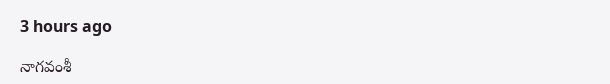3 hours ago

నాగ‌వంశీ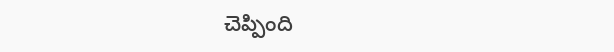చెప్పింది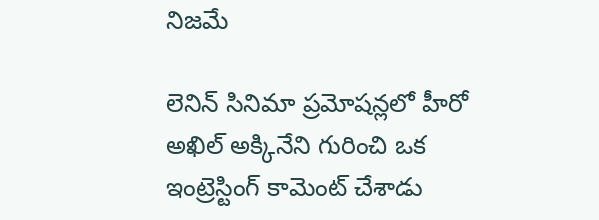నిజమే

లెనిన్ సినిమా ప్ర‌మోష‌న్ల‌లో హీరో అఖిల్ అక్కినేని గురించి ఒక ఇంట్రెస్టింగ్ కామెంట్ చేశాడు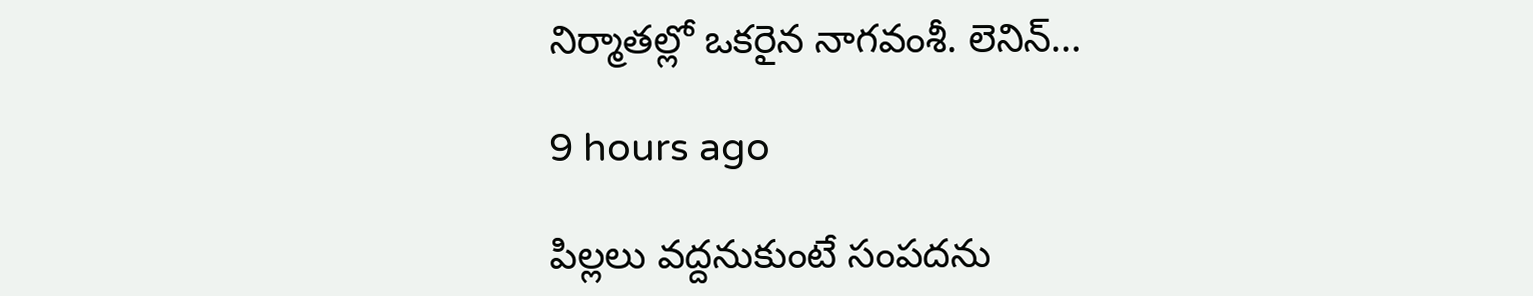నిర్మాత‌ల్లో ఒక‌రైన నాగ‌వంశీ. లెనిన్…

9 hours ago

పిల్లలు వద్దనుకుంటే సంపదను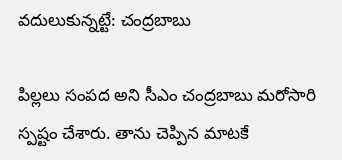వదులుకున్నట్టే: చంద్రబాబు

పిల్లలు సంప‌ద అని సీఎం చంద్ర‌బాబు మ‌రోసారి స్ప‌ష్టం చేశారు. తాను చెప్పిన మాటకే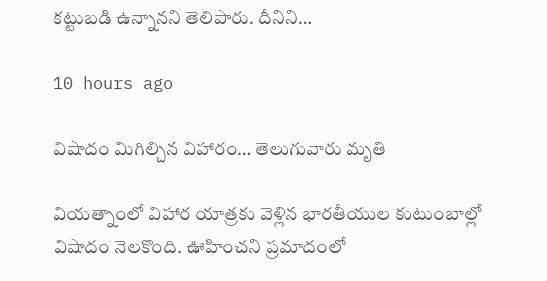క‌ట్టుబ‌డి ఉన్నాన‌ని తెలిపారు. దీనిని…

10 hours ago

విషాదం మిగిల్చిన విహారం… తెలుగువారు మృతి

వియ‌త్నాంలో విహార యాత్ర‌కు వెళ్లిన భార‌తీయుల కుటుంబాల్లో విషాదం నెల‌కొంది. ఊహించ‌ని ప్ర‌మాదంలో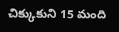చిక్కుకుని 15 మంది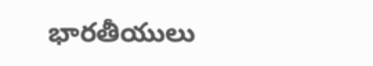భార‌తీయులు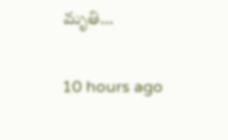మృతి…

10 hours ago